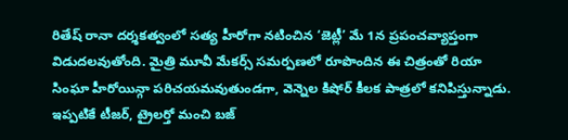రితేష్ రానా దర్శకత్వంలో సత్య హీరోగా నటించిన ‘జెట్లీ’ మే 1న ప్రపంచవ్యాప్తంగా విడుదలవుతోంది. మైత్రి మూవీ మేకర్స్ సమర్పణలో రూపొందిన ఈ చిత్రంతో రియా సింఘా హీరోయిన్గా పరిచయమవుతుండగా, వెన్నెల కిషోర్ కీలక పాత్రలో కనిపిస్తున్నాడు. ఇప్పటికే టీజర్, ట్రైలర్తో మంచి బజ్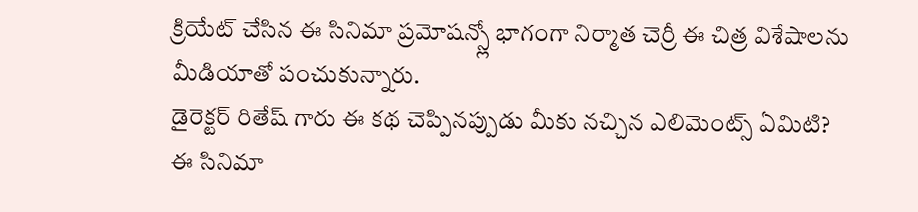క్రియేట్ చేసిన ఈ సినిమా ప్రమోషన్స్లో భాగంగా నిర్మాత చెర్రీ ఈ చిత్ర విశేషాలను మీడియాతో పంచుకున్నారు.
డైరెక్టర్ రితేష్ గారు ఈ కథ చెప్పినప్పుడు మీకు నచ్చిన ఎలిమెంట్స్ ఏమిటి?
ఈ సినిమా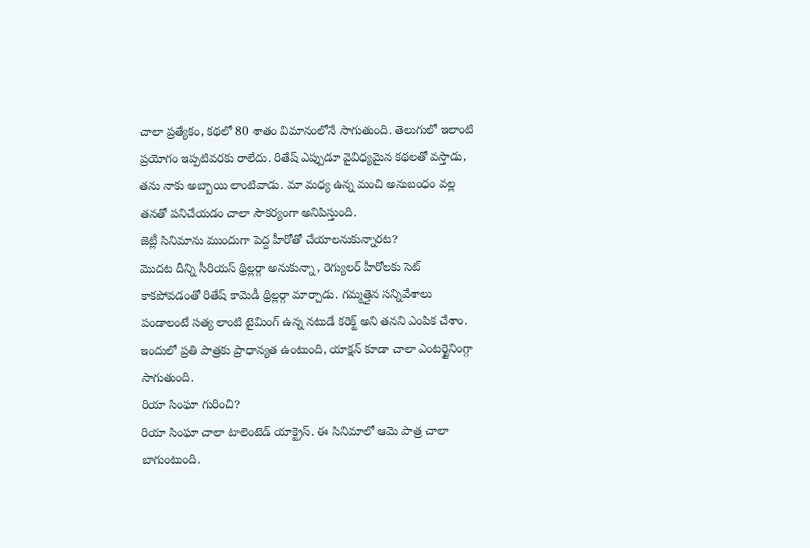చాలా ప్రత్యేకం, కథలో 80 శాతం విమానంలోనే సాగుతుంది. తెలుగులో ఇలాంటి ప్రయోగం ఇప్పటివరకు రాలేదు. రితేష్ ఎప్పుడూ వైవిధ్యమైన కథలతో వస్తాడు, తను నాకు అబ్బాయి లాంటివాడు. మా మధ్య ఉన్న మంచి అనుబంధం వల్ల తనతో పనిచేయడం చాలా సౌకర్యంగా అనిపిస్తుంది.
జెట్లీ సినిమాను ముందుగా పెద్ద హీరోతో చేయాలనుకున్నారట?
మొదట దీన్ని సీరియస్ థ్రిల్లర్గా అనుకున్నా, రెగ్యులర్ హీరోలకు సెట్ కాకపోవడంతో రితేష్ కామెడీ థ్రిల్లర్గా మార్చాడు. గమ్మత్తైన సన్నివేశాలు పండాలంటే సత్య లాంటి టైమింగ్ ఉన్న నటుడే కరెక్ట్ అని తనని ఎంపిక చేశాం. ఇందులో ప్రతి పాత్రకు ప్రాధాన్యత ఉంటుంది, యాక్షన్ కూడా చాలా ఎంటర్టైనింగ్గా సాగుతుంది.
రియా సింఘా గురించి?
రియా సింఘా చాలా టాలెంటెడ్ యాక్ట్రెస్. ఈ సినిమాలో ఆమె పాత్ర చాలా బాగుంటుంది.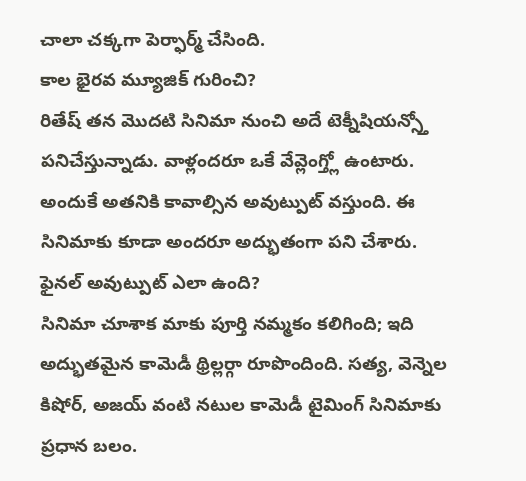చాలా చక్కగా పెర్ఫార్మ్ చేసింది.
కాల భైరవ మ్యూజిక్ గురించి?
రితేష్ తన మొదటి సినిమా నుంచి అదే టెక్నీషియన్స్తో పనిచేస్తున్నాడు. వాళ్లందరూ ఒకే వేవ్లెంగ్త్లో ఉంటారు. అందుకే అతనికి కావాల్సిన అవుట్పుట్ వస్తుంది. ఈ సినిమాకు కూడా అందరూ అద్భుతంగా పని చేశారు.
ఫైనల్ అవుట్పుట్ ఎలా ఉంది?
సినిమా చూశాక మాకు పూర్తి నమ్మకం కలిగింది; ఇది అద్భుతమైన కామెడీ థ్రిల్లర్గా రూపొందింది. సత్య, వెన్నెల కిషోర్, అజయ్ వంటి నటుల కామెడీ టైమింగ్ సినిమాకు ప్రధాన బలం.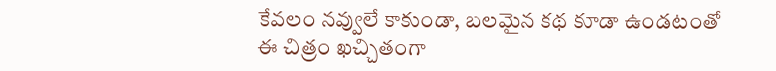కేవలం నవ్వులే కాకుండా, బలమైన కథ కూడా ఉండటంతో ఈ చిత్రం ఖచ్చితంగా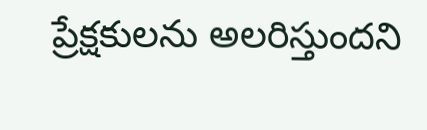ప్రేక్షకులను అలరిస్తుందని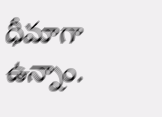ధీమాగా ఉన్నాం.